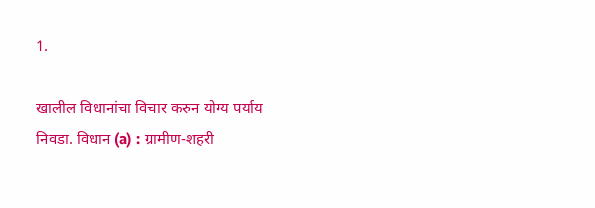1.

खालील विधानांचा विचार करुन योग्य पर्याय निवडा. विधान (a) : ग्रामीण-शहरी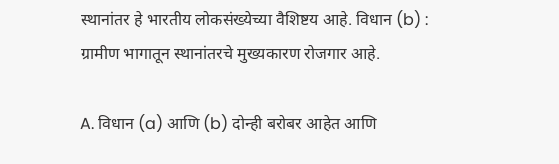स्थानांतर हे भारतीय लोकसंख्येच्या वैशिष्टय आहे. विधान (b) : ग्रामीण भागातून स्थानांतरचे मुख्यकारण रोजगार आहे.

A. विधान (a) आणि (b) दोन्ही बरोबर आहेत आणि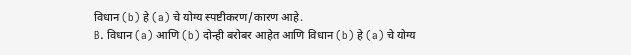विधान (b) हे (a) चे योग्य स्पष्टीकरण/कारण आहे.
B. विधान (a) आणि (b) दोन्ही बरोबर आहेत आणि विधान (b) हे (a) चे योग्य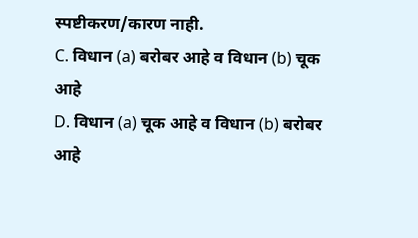स्पष्टीकरण/कारण नाही.
C. विधान (a) बरोबर आहे व विधान (b) चूक आहे
D. विधान (a) चूक आहे व विधान (b) बरोबर आहे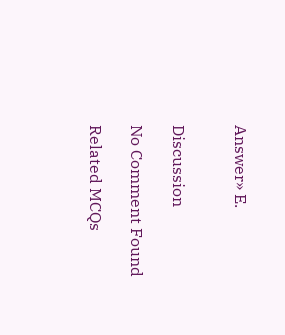Answer» E.


Discussion

No Comment Found

Related MCQs